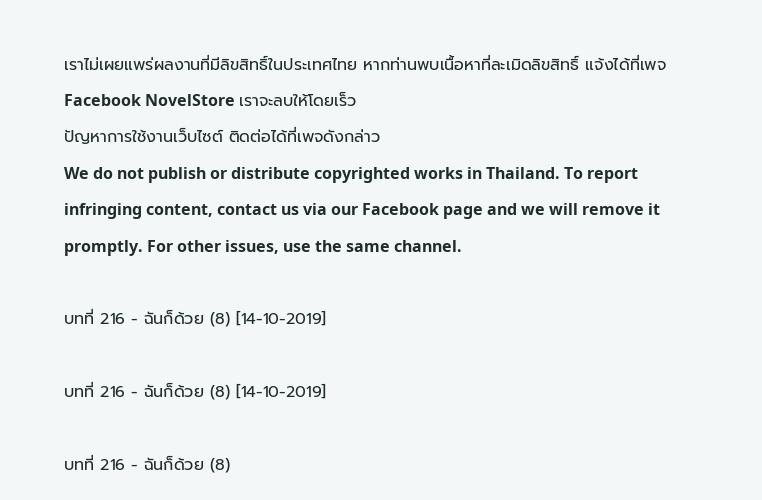เราไม่เผยแพร่ผลงานที่มีลิขสิทธิ์ในประเทศไทย หากท่านพบเนื้อหาที่ละเมิดลิขสิทธิ์ แจ้งได้ที่เพจ Facebook NovelStore เราจะลบให้โดยเร็ว
ปัญหาการใช้งานเว็บไซต์ ติดต่อได้ที่เพจดังกล่าว
We do not publish or distribute copyrighted works in Thailand. To report infringing content, contact us via our Facebook page and we will remove it promptly. For other issues, use the same channel.

บทที่ 216 - ฉันก็ด้วย (8) [14-10-2019]

บทที่ 216 - ฉันก็ด้วย (8) [14-10-2019]

บทที่ 216 - ฉันก็ด้วย (8)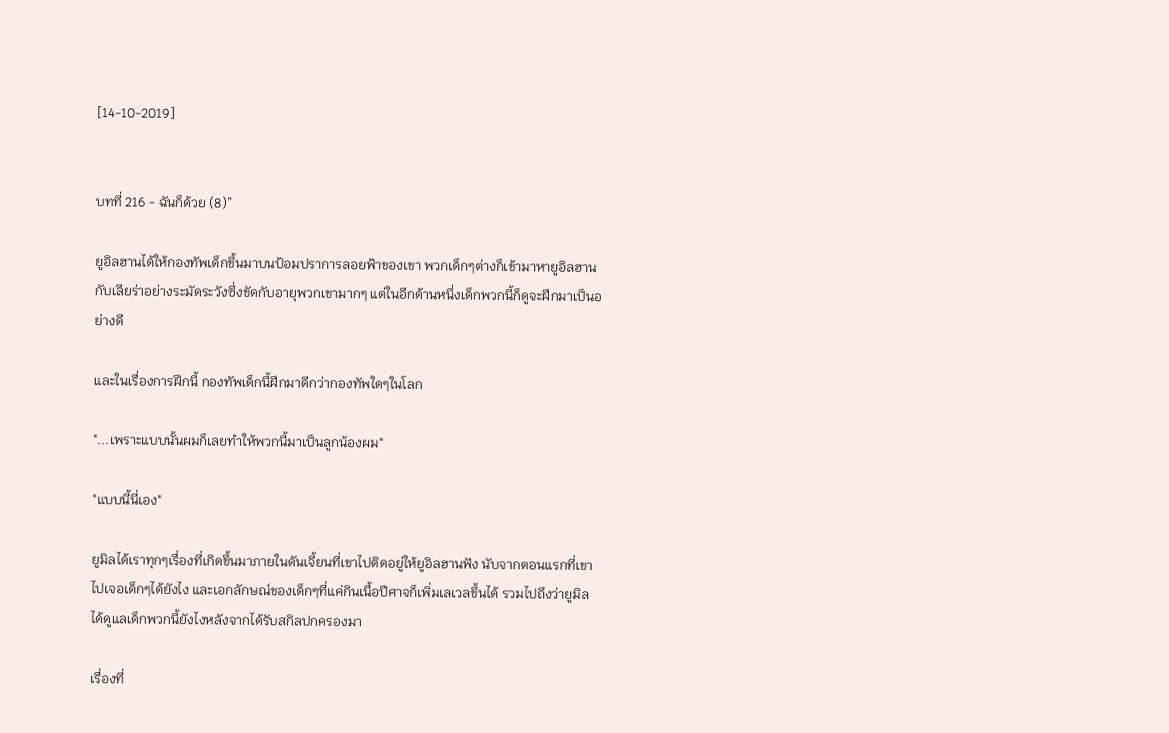[14-10-2019]


บทที่ 216 - ฉันก็ด้วย (8)”

ยูอิลฮานได้ให้กองทัพเด็กขึ้นมาบนป้อมปราการลอยฟ้าของเขา พวกเด็กๆต่างก็เข้ามาหายูอิลฮานกับเลียร่าอย่างระมัดระวังซึ่งขัดกับอายุพวกเขามากๆ แต่ในอีกด้านหนึ่งเด็กพวกนี้ก็ดูจะฝึกมาเป็นอย่างดี

และในเรื่องการฝึกนี้ กองทัพเด็กนี้ฝึกมาดีกว่ากองทัพใดๆในโลก

"...เพราะแบบนั้นผมก็เลยทำให้พวกนี้มาเป็นลูกน้องผม"

"แบบนี้นี่เอง"

ยูมิลได้เราทุกๆเรื่องที่เกิดขึ้นมาภายในดันเจี้ยนที่เขาไปติดอยู่ให้ยูอิลฮานฟัง นับจากตอนแรกที่เขาไปเจอเด็กๆได้ยังไง และเอกลักษณ์ของเด็กๆที่แค่กินเนื้อปีศาจก็เพิ่มเลเวลขึ้นได้ รวมไปถึงว่ายูมิลได้ดูแลเด็กพวกนี้ยังไงหลังจากได้รับสกิลปกครองมา

เรื่องที่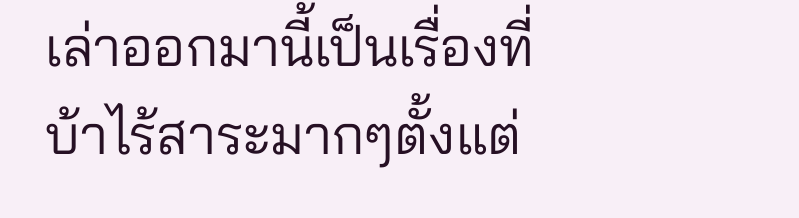เล่าออกมานี้เป็นเรื่องที่บ้าไร้สาระมากๆตั้งแต่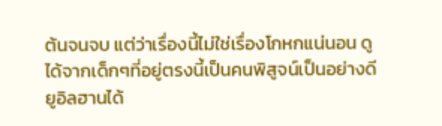ต้นจนจบ แต่ว่าเรื่องนี้ไม่ใช่เรื่องโกหกแน่นอน ดูได้จากเด็กๆที่อยู่ตรงนี้เป็นคนพิสูจน์เป็นอย่างดี ยูอิลฮานได้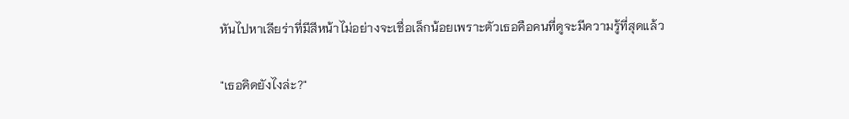หันไปหาเลียร่าที่มีสีหน้าไม่อย่างจะเชื่อเล็กน้อยเพราะตัวเธอคือคนที่ดูจะมีความรู้ที่สุดแล้ว

"เธอคิดยังไงล่ะ?"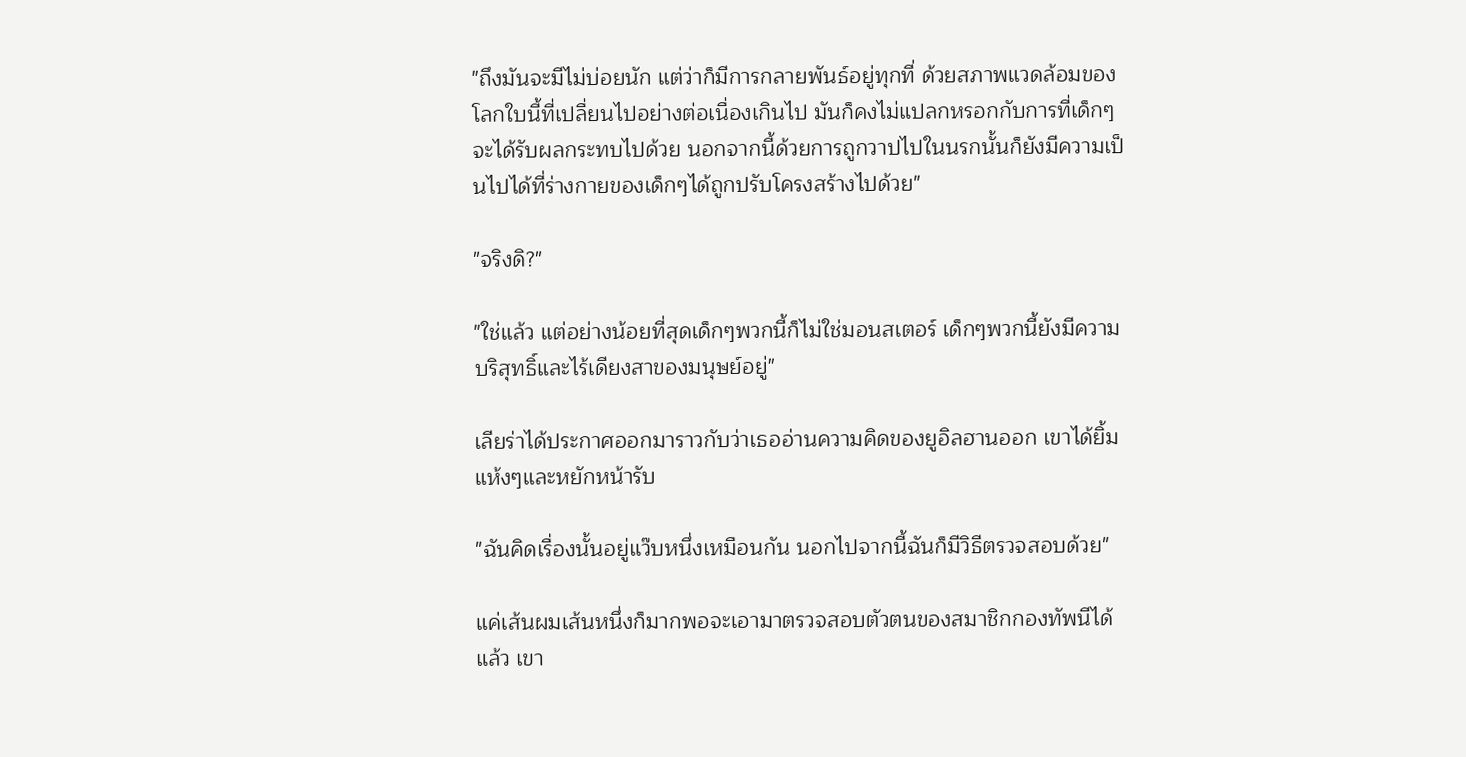"ถึงมันจะมีไม่บ่อยนัก แต่ว่าก็มีการกลายพันธ์อยู่ทุกที่ ด้วยสภาพแวดล้อมของโลกใบนี้ที่เปลื่ยนไปอย่างต่อเนื่องเกินไป มันก็คงไม่แปลกหรอกกับการที่เด็กๆจะได้รับผลกระทบไปด้วย นอกจากนี้ด้วยการถูกวาปไปในนรกนั้นก็ยังมีความเป็นไปได้ที่ร่างกายของเด็กๆได้ถูกปรับโครงสร้างไปด้วย"

"จริงดิ?"

"ใช่แล้ว แต่อย่างน้อยที่สุดเด็กๆพวกนี้ก็ไม่ใช่มอนสเตอร์ เด็กๆพวกนี้ยังมีความบริสุทธิ์และไร้เดียงสาของมนุษย์อยู่"

เลียร่าได้ประกาศออกมาราวกับว่าเธออ่านความคิดของยูอิลฮานออก เขาได้ยิ้มแห้งๆและหยักหน้ารับ

"ฉันคิดเรื่องนั้นอยู่แว๊บหนึ่งเหมือนกัน นอกไปจากนี้ฉันก็มีวิธีตรวจสอบด้วย"

แค่เส้นผมเส้นหนึ่งก็มากพอจะเอามาตรวจสอบตัวตนของสมาชิกกองทัพนีได้แล้ว เขา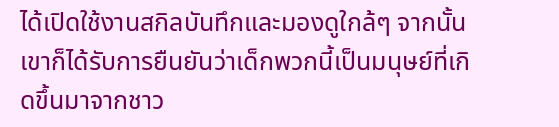ได้เปิดใช้งานสกิลบันทึกและมองดูใกล้ๆ จากนั้นเขาก็ได้รับการยืนยันว่าเด็กพวกนี้เป็นมนุษย์ที่เกิดขึ้นมาจากชาว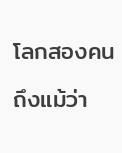โลกสองคน

ถึงแม้ว่า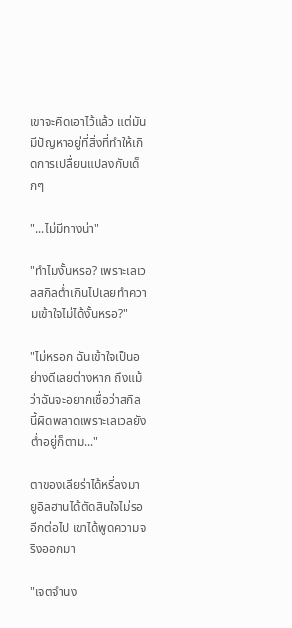เขาจะคิดเอาไว้แล้ว แต่มันมีปัญหาอยู่ที่สิ่งที่ทำให้เกิดการเปลื่ยนแปลงกับเด็กๆ

"...ไม่มีทางน่า"

"ทำไมงั้นหรอ? เพราะเลเวลสกิลต่ำเกินไปเลยทำความเข้าใจไม่ได้งั้นหรอ?"

"ไม่หรอก ฉันเข้าใจเป็นอย่างดีเลยต่างหาก ถึงแม้ว่าฉันจะอยากเชื่อว่าสกิลนี้ผิดพลาดเพราะเลเวลยังต่ำอยู่ก็ตาม..."

ตาของเลียร่าได้หรี่ลงมา ยูอิลฮานได้ตัดสินใจไม่รออีกต่อไป เขาได้พูดความจริงออกมา

"เจตจำนง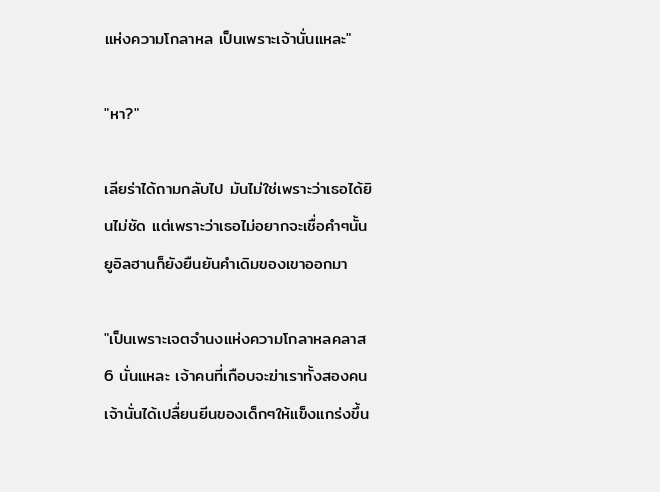แห่งความโกลาหล เป็นเพราะเจ้านั่นแหละ"

"หา?"

เลียร่าได้ถามกลับไป มันไม่ใช่เพราะว่าเธอได้ยินไม่ชัด แต่เพราะว่าเธอไม่อยากจะเชื่อคำๆนั้น ยูอิลฮานก็ยังยืนยันคำเดิมของเขาออกมา

"เป็นเพราะเจตจำนงแห่งความโกลาหลคลาส 6 นั่นแหละ เจ้าคนที่เกือบจะฆ่าเราทั้งสองคน เจ้านั่นได้เปลื่ยนยีนของเด็กๆให้แข็งแกร่งขึ้น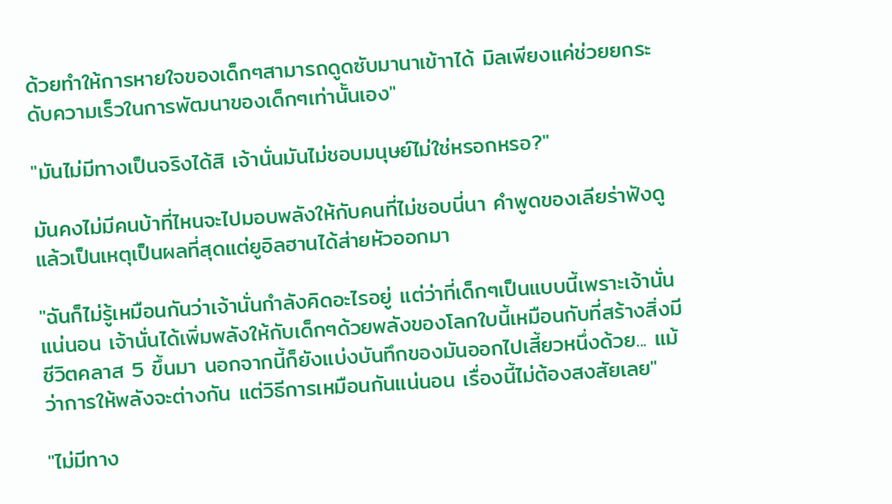ด้วยทำให้การหายใจของเด็กๆสามารถดูดซับมานาเข้าาได้ มิลเพียงแค่ช่วยยกระดับความเร็วในการพัฒนาของเด็กๆเท่านั้นเอง"

"มันไม่มีทางเป็นจริงได้สิ เจ้านั่นมันไม่ชอบมนุษย์ไม่ใช่หรอกหรอ?"

มันคงไม่มีคนบ้าที่ไหนจะไปมอบพลังให้กับคนที่ไม่ชอบนี่นา คำพูดของเลียร่าฟังดูแล้วเป็นเหตุเป็นผลที่สุดแต่ยูอิลฮานได้ส่ายหัวออกมา

"ฉันก็ไม่รู้เหมือนกันว่าเจ้านั่นกำลังคิดอะไรอยู่ แต่ว่าที่เด็กๆเป็นแบบนี้เพราะเจ้านั่นแน่นอน เจ้านั่นได้เพิ่มพลังให้กับเด็กๆด้วยพลังของโลกใบนี้เหมือนกับที่สร้างสิ่งมีชีวิตคลาส 5 ขึ้นมา นอกจากนี้ก็ยังแบ่งบันทึกของมันออกไปเสี้ยวหนึ่งด้วย... แม้ว่าการให้พลังจะต่างกัน แต่วิธีการเหมือนกันแน่นอน เรื่องนี้ไม่ต้องสงสัยเลย"

"ไม่มีทาง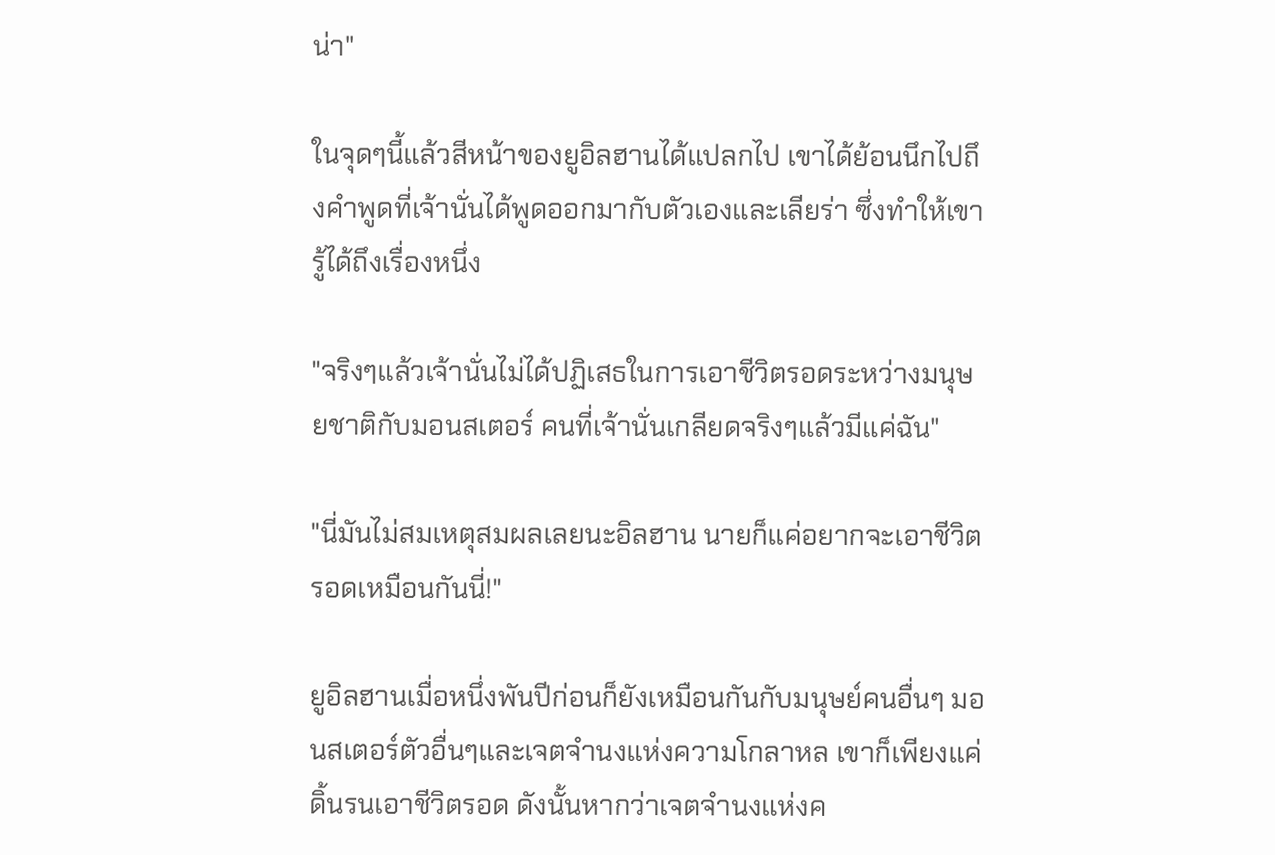น่า"

ในจุดๆนี้แล้วสีหน้าของยูอิลฮานได้แปลกไป เขาได้ย้อนนึกไปถึงคำพูดที่เจ้านั่นได้พูดออกมากับตัวเองและเลียร่า ซึ่งทำให้เขารู้ได้ถึงเรื่องหนึ่ง

"จริงๆแล้วเจ้านั่นไม่ได้ปฏิเสธในการเอาชีวิตรอดระหว่างมนุษยชาติกับมอนสเตอร์ คนที่เจ้านั่นเกลียดจริงๆแล้วมีแค่ฉัน"

"นี่มันไม่สมเหตุสมผลเลยนะอิลฮาน นายก็แค่อยากจะเอาชีวิตรอดเหมือนกันนี่!"

ยูอิลฮานเมื่อหนึ่งพันปีก่อนก็ยังเหมือนกันกับมนุษย์คนอื่นๆ มอนสเตอร์ตัวอื่นๆและเจตจำนงแห่งความโกลาหล เขาก็เพียงแค่ดิ้นรนเอาชีวิตรอด ดังนั้นหากว่าเจตจำนงแห่งค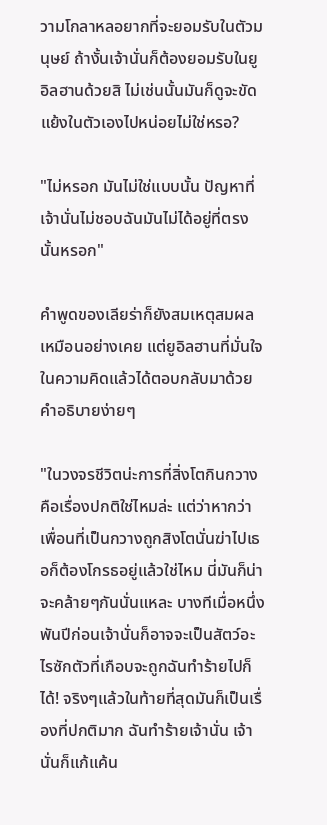วามโกลาหลอยากที่จะยอมรับในตัวมนุษย์ ถ้างั้นเจ้านั่นก็ต้องยอมรับในยูอิลฮานด้วยสิ ไม่เช่นนั้นมันก็ดูจะขัดแย้งในตัวเองไปหน่อยไม่ใช่หรอ?

"ไม่หรอก มันไม่ใช่แบบนั้น ปัญหาที่เจ้านั่นไม่ชอบฉันมันไม่ได้อยู่ที่ตรงนั้นหรอก"

คำพูดของเลียร่าก็ยังสมเหตุสมผลเหมือนอย่างเคย แต่ยูอิลฮานที่มั่นใจในความคิดแล้วได้ตอบกลับมาด้วยคำอธิบายง่ายๆ

"ในวงจรชีวิตน่ะการที่สิ่งโตกินกวางคือเรื่องปกติใช่ไหมล่ะ แต่ว่าหากว่าเพื่อนที่เป็นกวางถูกสิงโตนั่นฆ่าไปเธอก็ต้องโกรธอยู่แล้วใช่ไหม นี่มันก็น่าจะคล้ายๆกันนั่นแหละ บางทีเมื่อหนึ่งพันปีก่อนเจ้านั่นก็อาจจะเป็นสัตว์อะไรซักตัวที่เกือบจะถูกฉันทำร้ายไปก็ได้! จริงๆแล้วในท้ายที่สุดมันก็เป็นเรื่องที่ปกติมาก ฉันทำร้ายเจ้านั่น เจ้านั่นก็แก้แค้น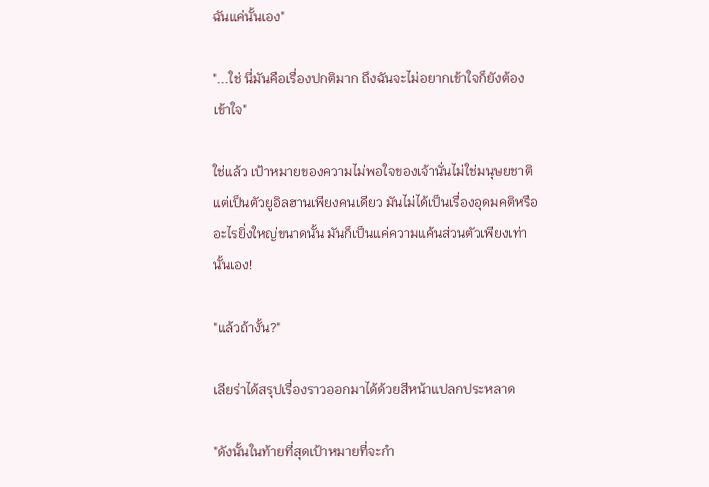ฉันแค่นั้นเอง"

"...ใช่ นี่มันคือเรื่องปกติมาก ถึงฉันจะไม่อยากเข้าใจก็ยังต้องเข้าใจ"

ใช่แล้ว เป้าหมายของความไม่พอใจของเจ้านั่นไม่ใช่มนุษยชาติแต่เป็นตัวยูอิลฮานเพียงคนเดียว มันไม่ได้เป็นเรื่องอุดมคติหรืออะไรยิ่งใหญ่ขนาดนั้น มันก็เป็นแค่ความแค้นส่วนตัวเพียงเท่านั้นเอง!

"แล้วถ้างั้น?"

เลียร่าได้สรุปเรื่องราวออกมาได้ด้วยสีหน้าแปลกประหลาด

"ดังนั้นในท้ายที่สุดเป้าหมายที่จะกำ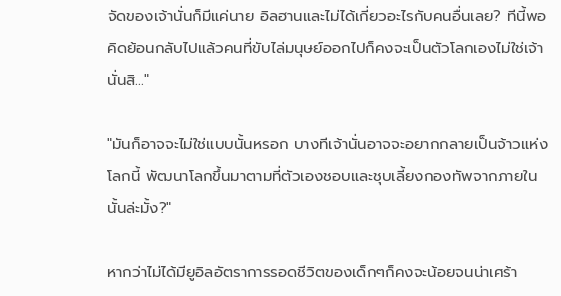จัดของเจ้านั่นก็มีแค่นาย อิลฮานและไม่ได้เกี่ยวอะไรกับคนอื่นเลย? ทีนี้พอคิดย้อนกลับไปแล้วคนที่ขับไล่มนุษย์ออกไปก็คงจะเป็นตัวโลกเองไม่ใช่เจ้านั่นสิ..."

"มันก็อาจจะไม่ใช่แบบนั้นหรอก บางทีเจ้านั่นอาจจะอยากกลายเป็นจ้าวแห่งโลกนี้ พัฒนาโลกขึ้นมาตามที่ตัวเองชอบและชุบเลี้ยงกองทัพจากภายในนั้นล่ะมั้ง?"

หากว่าไม่ได้มียูอิลอัตราการรอดชีวิตของเด็กๆก็คงจะน้อยจนน่าเศร้า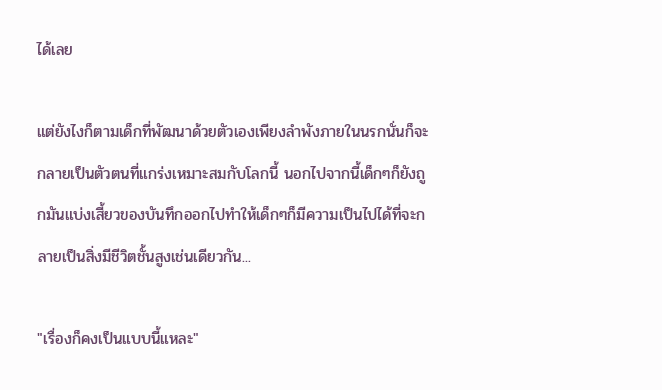ได้เลย

แต่ยังไงก็ตามเด็กที่พัฒนาด้วยตัวเองเพียงลำพังภายในนรกนั่นก็จะกลายเป็นตัวตนที่แกร่งเหมาะสมกับโลกนี้ นอกไปจากนี้เด็กๆก็ยังถูกมันแบ่งเสี้ยวของบันทึกออกไปทำให้เด็กๆก็มีความเป็นไปได้ที่จะกลายเป็นสิ่งมีชีวิตชั้นสูงเช่นเดียวกัน...

"เรื่องก็คงเป็นแบบนี้แหละ"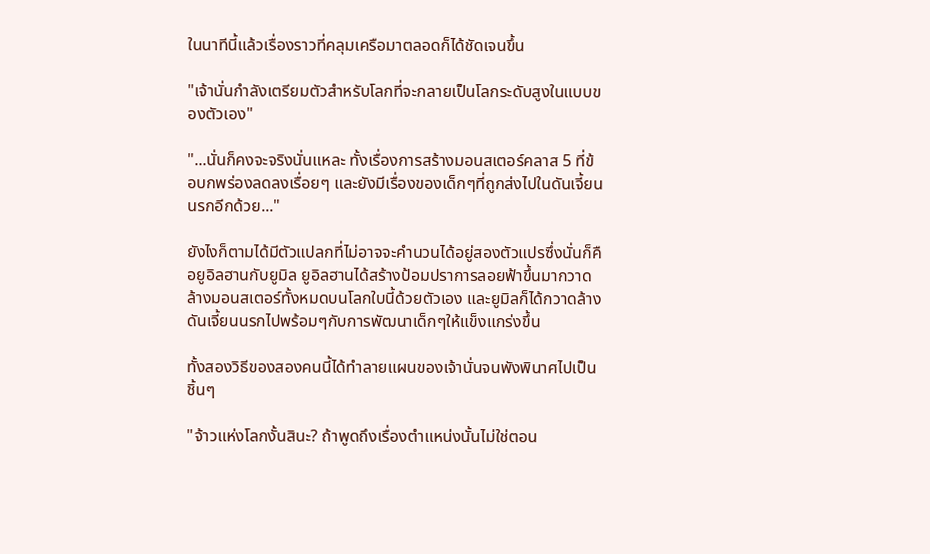ในนาทีนี้แล้วเรื่องราวที่คลุมเครือมาตลอดก็ได้ชัดเจนขึ้น

"เจ้านั่นกำลังเตรียมตัวสำหรับโลกที่จะกลายเป็นโลกระดับสูงในแบบของตัวเอง"

"...นั่นก็คงจะจริงนั่นแหละ ทั้งเรื่องการสร้างมอนสเตอร์คลาส 5 ที่ข้อบกพร่องลดลงเรื่อยๆ และยังมีเรื่องของเด็กๆที่ถูกส่งไปในดันเจี้ยนนรกอีกด้วย..."

ยังไงก็ตามได้มีตัวแปลกที่ไม่อาจจะคำนวนได้อยู่สองตัวแปรซึ่งนั่นก็คือยูอิลฮานกับยูมิล ยูอิลฮานได้สร้างป้อมปราการลอยฟ้าขึ้นมากวาดล้างมอนสเตอร์ทั้งหมดบนโลกใบนี้ด้วยตัวเอง และยูมิลก็ได้กวาดล้างดันเจี้ยนนรกไปพร้อมๆกับการพัฒนาเด็กๆให้แข็งแกร่งขึ้น

ทั้งสองวิธีของสองคนนี้ได้ทำลายแผนของเจ้านั่นจนพังพินาศไปเป็นชิ้นๆ

"จ้าวแห่งโลกงั้นสินะ? ถ้าพูดถึงเรื่องตำแหน่งนั้นไม่ใช่ตอน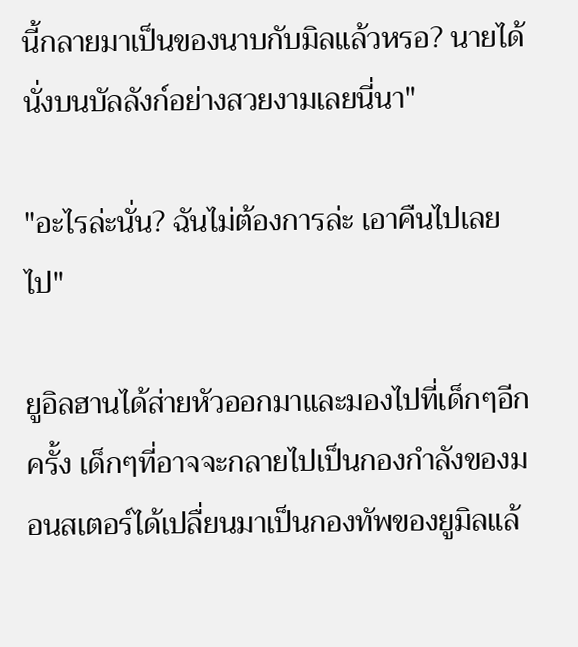นี้กลายมาเป็นของนาบกับมิลแล้วหรอ? นายได้นั่งบนบัลลังก์อย่างสวยงามเลยนี่นา"

"อะไรล่ะนั่น? ฉันไม่ต้องการล่ะ เอาคืนไปเลยไป"

ยูอิลฮานได้ส่ายหัวออกมาและมองไปที่เด็กๆอีกครั้ง เด็กๆที่อาจจะกลายไปเป็นกองกำลังของมอนสเตอร์ได้เปลื่ยนมาเป็นกองทัพของยูมิลแล้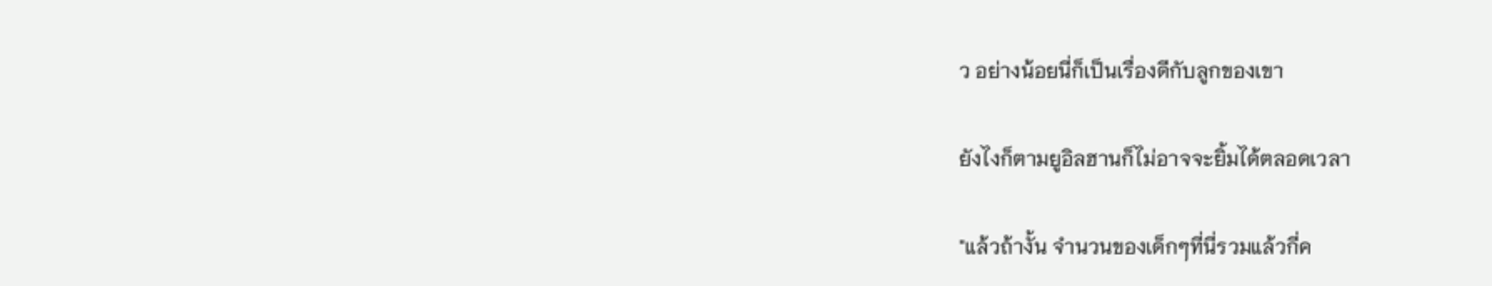ว อย่างน้อยนี่ก็เป็นเรื่องดีกับลูกของเขา

ยังไงก็ตามยูอิลฮานก็ไม่อาจจะยิ้มได้ตลอดเวลา

"แล้วถ้างั้น จำนวนของเด็กๆที่นี่รวมแล้วกี่ค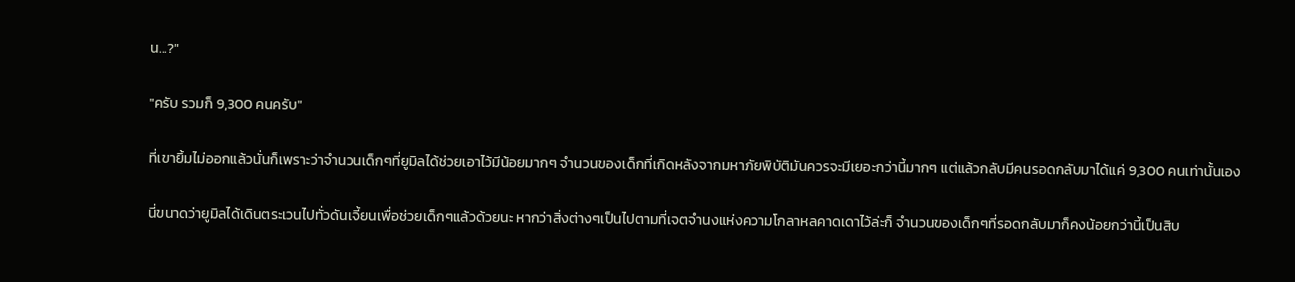น...?"

"ครับ รวมก็ 9,300 คนครับ"

ที่เขายิ้มไม่ออกแล้วนั่นก็เพราะว่าจำนวนเด็กๆที่ยูมิลได้ช่วยเอาไว้มีน้อยมากๆ จำนวนของเด็กที่เกิดหลังจากมหาภัยพิบัติมันควรจะมีเยอะกว่านี้มากๆ แต่แล้วกลับมีคนรอดกลับมาได้แค่ 9,300 คนเท่านั้นเอง

นี่ขนาดว่ายูมิลได้เดินตระเวนไปทั่วดันเจี้ยนเพื่อช่วยเด็กๆแล้วด้วยนะ หากว่าสิ่งต่างๆเป็นไปตามที่เจตจำนงแห่งความโกลาหลคาดเดาไว้ล่ะก็ จำนวนของเด็กๆที่รอดกลับมาก็คงน้อยกว่านี้เป็นสิบ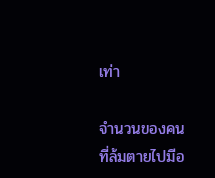เท่า

จำนวนของคนที่ล้มตายไปมีอ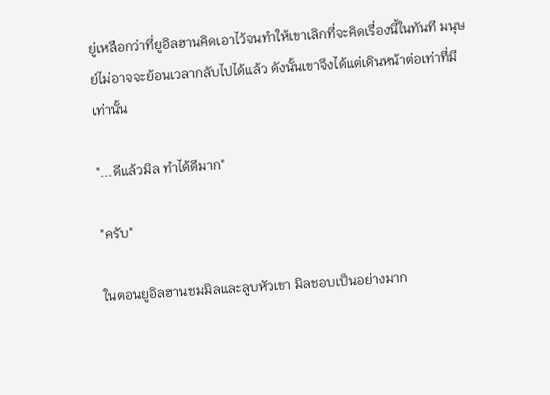ยู่เหลือกว่าที่ยูอิลฮานคิดเอาไว้จนทำให้เขาเลิกที่จะคิดเรื่องนี้ในทันที มนุษย์ไม่อาจจะย้อนเวลากลับไปได้แล้ว ดังนั้นเขาจึงได้แต่เดินหน้าต่อเท่าที่มีเท่านั้น

"...ดีแล้วมิล ทำได้ดีมาก"

"ครับ"

ในตอนยูอิลฮานชมมิลและลูบหัวเขา มิลชอบเป็นอย่างมาก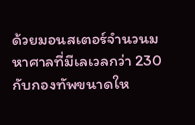ด้วยมอนสเตอร์จำนวนมหาศาลที่มีเลเวลกว่า 230 กับกองทัพขนาดให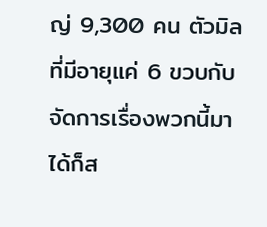ญ่ 9,300 คน ตัวมิลที่มีอายุแค่ 6 ขวบกับจัดการเรื่องพวกนี้มาได้ก็ส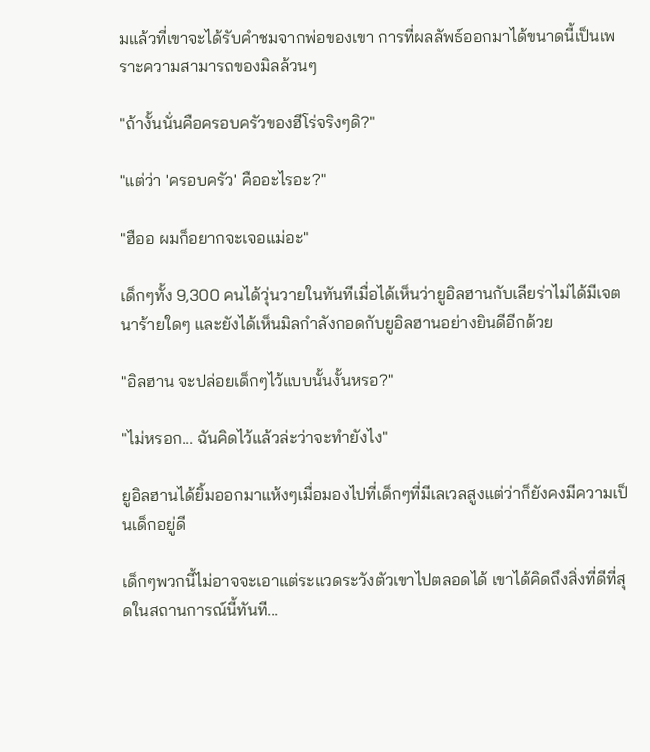มแล้วที่เขาจะได้รับคำชมจากพ่อของเขา การที่ผลลัพธ์ออกมาได้ขนาดนี้เป็นเพราะความสามารถของมิลล้วนๆ

"ถ้างั้นนั่นคือครอบครัวของฮีโร่จริงๆดิ?"

"แต่ว่า 'ครอบครัว' คืออะไรอะ?"

"ฮืออ ผมก็อยากจะเจอแม่อะ"

เด็กๆทั้ง 9,300 คนได้วุ่นวายในทันทีเมื่อได้เห็นว่ายูอิลฮานกับเลียร่าไม่ได้มีเจตนาร้ายใดๆ และยังได้เห็นมิลกำลังกอดกับยูอิลฮานอย่างยินดีอีกด้วย

"อิลฮาน จะปล่อยเด็กๆไว้แบบนั้นงั้นหรอ?"

"ไม่หรอก... ฉันคิดไว้แล้วล่ะว่าจะทำยังไง"

ยูอิลฮานได้ยิ้มออกมาแห้งๆเมื่อมองไปที่เด็กๆที่มีเลเวลสูงแต่ว่าก็ยังคงมีความเป็นเด็กอยู่ดี

เด็กๆพวกนี้ไม่อาจจะเอาแต่ระแวดระวังตัวเขาไปตลอดได้ เขาได้คิดถึงสิ่งที่ดีที่สุดในสถานการณ์นี้ทันที...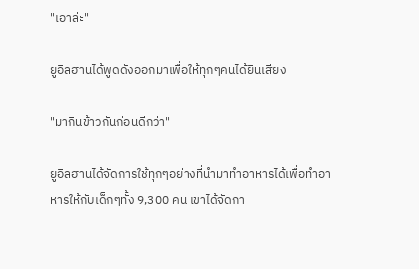"เอาล่ะ"

ยูอิลฮานได้พูดดังออกมาเพื่อให้ทุกๆคนได้ยินเสียง

"มากินข้าวกันก่อนดีกว่า"

ยูอิลฮานได้จัดการใช้ทุกๆอย่างที่นำมาทำอาหารได้เพื่อทำอาหารให้กับเด็กๆทั้ง 9,300 คน เขาได้จัดกา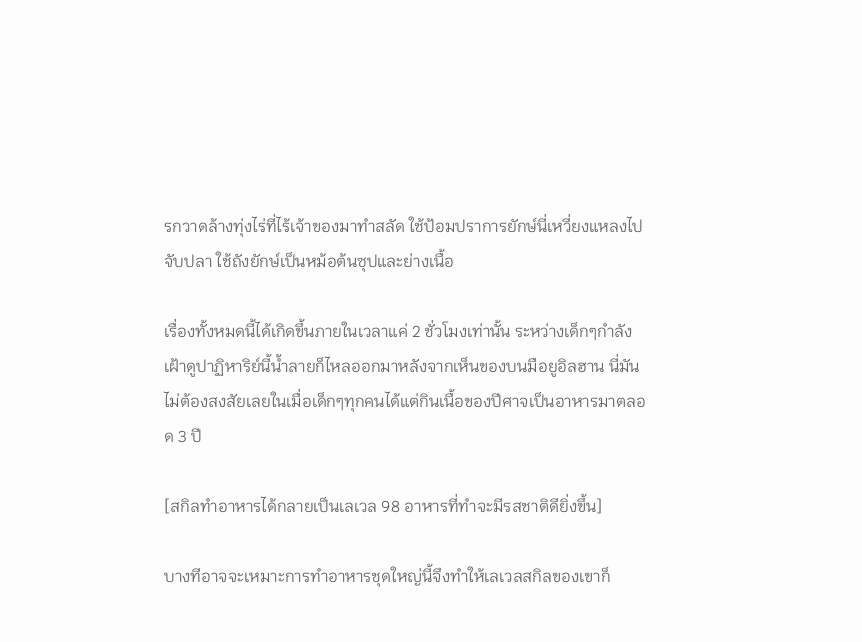รกวาดล้างทุ่งไร่ที่ไร้เจ้าของมาทำสลัด ใช้ป้อมปราการยักษ์นี่เหวี่ยงแหลงไปจับปลา ใช้ถังยักษ์เป็นหม้อต้นซุปและย่างเนื้อ

เรื่องทั้งหมดนี้ได้เกิดขึ้นภายในเวลาแค่ 2 ชั่วโมงเท่านั้น ระหว่างเด็กๆกำลังเฝ้าดูปาฏิหาริย์นี้น้ำลายก็ไหลออกมาหลังจากเห็นของบนมือยูอิลฮาน นี่มันไม่ต้องสงสัยเลยในเมื่อเด็กๆทุกคนได้แต่กินเนื้อของปีศาจเป็นอาหารมาตลอด 3 ปี

[สกิลทำอาหารได้กลายเป็นเลเวล 98 อาหารที่ทำจะมีรสชาติดียิ่งขึ้น]

บางทีอาจจะเหมาะการทำอาหารชุดใหญ่นี้จึงทำให้เลเวลสกิลของเขาก็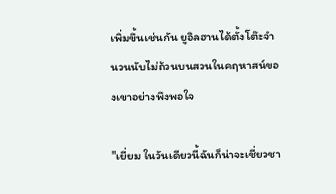เพิ่มขึ้นเช่นกัน ยูอิลฮานได้ตั้งโต๊ะจำนวนนับไม่ถ้วนบนสวนในคฤหาสน์ของเขาอย่างพึงพอใจ

"เยี่ยม ในวันเดียวนี้ฉันก็น่าจะเชี่ยวชา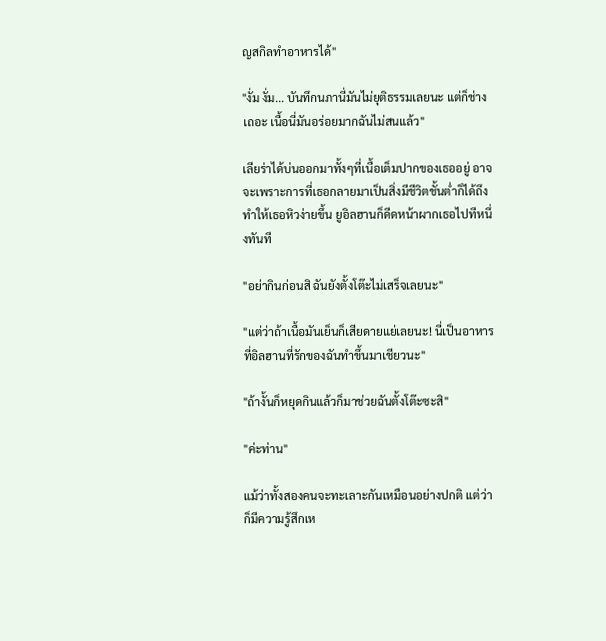ญสกิลทำอาหารได้"

"งั่ม งั่ม... บันทึกนภานี่มันไม่ยุติธรรมเลยนะ แต่ก็ช่างเถอะ เนื้อนี่มันอร่อยมากฉันไม่สนแล้ว"

เลียร่าได้บ่นออกมาทั้งๆที่เนื้อเต็มปากของเธออยู่ อาจจะเพราะการที่เธอกลายมาเป็นสิ่งมีชีวิตชั้นต่ำก็ได้ถึงทำให้เธอหิวง่ายขึ้น ยูอิลฮานก็ดีดหน้าผากเธอไปทีหนึ่งทันที

"อย่ากินก่อนสิ ฉันยังตั้งโต๊ะไม่เสร็จเลยนะ"

"แต่ว่าถ้าเนื้อมันเย็นก็เสียดายแย่เลยนะ! นี่เป็นอาหารที่อิลฮานที่รักของฉันทำขึ้นมาเชียวนะ"

"ถ้างั้นก็หยุดกินแล้วก็มาช่วยฉันตั้งโต๊ะซะสิ"

"ค่ะท่าน"

แม้ว่าทั้งสองคนจะทะเลาะกันเหมือนอย่างปกติ แต่ว่าก็มีความรู้สึกเห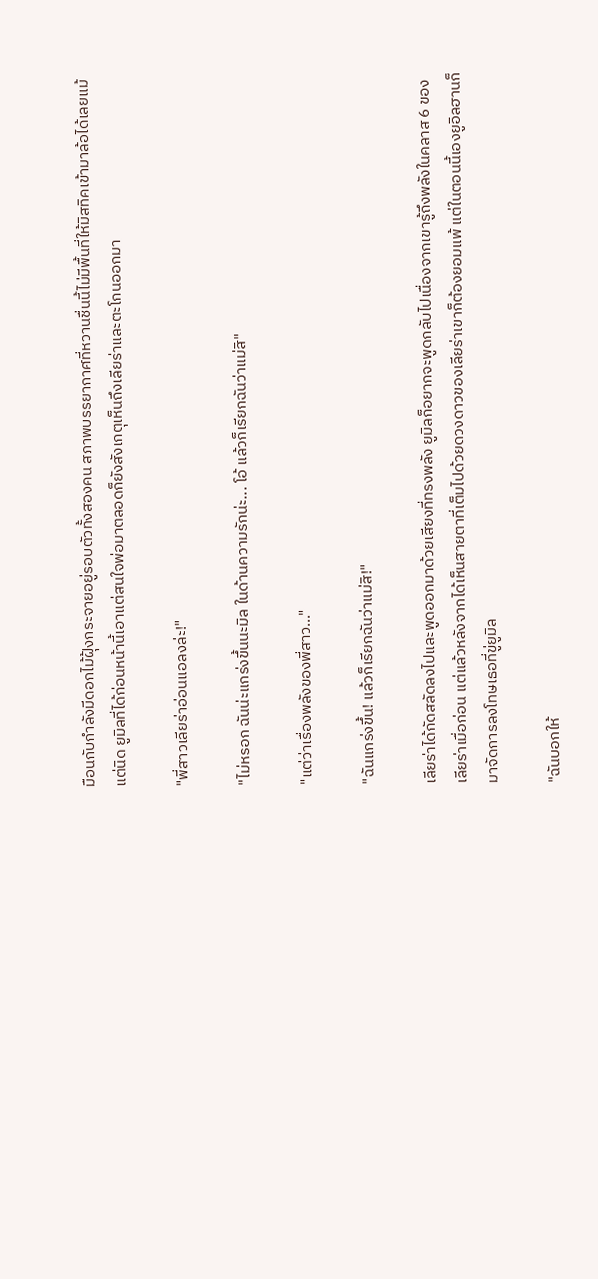มือนกับกำลังมีดอกไม้ฝุ้งกระจายอยู่รอบตัวทั้งสองคน สภาพบรรยากาศที่หวานชื่นนี้ไม่มีพื้นที่ให้มิสทิคเข้ามาล้อได้เลยแม้แต่นิด ยูมิลที่ได้ก่อนหน้านี้เอาแต่สนใจพ่อมาตลอดก็ยังสังเกตุเห็นถึงเลียร่าและตะโกนออกมา

"พี่สาวเลียร่าอ่อนแอลงล่ะ!"

"ไม่หรอก ฉันน่ะแกร่งขึ้นนะมิล ในด้านความรักน่ะ... โอ้ แล้วก็เรียกฉันว่าแม่สิ"

"แต่ว่าเรื่องพลังของพี่สาว..."

"ฉันแกร่งขึ้น! แล้วก็เรียกฉันว่าแม่สิ!"

เลียร่าได้กัดสลัดลงไปและพูดออกมาด้วยเสียงที่ทรงพลัง ยูมิลก็อยากจะพูดกลับไปเนื่องจากเขารู้ถึงพลังในคลาส 6 ของเลียร่าเมื่อก่อน แต่แล้วหลังจากได้เห็นสายตาที่เต็มไปด้วยดวงดาวของเลียร่าเขาก็ต้องยอมแพ้ แต่ในตอนนี้เองยูอิลฮานก็มาจัดการลงโทษเธอที่ขู่ยูมิล

"ฉันบอกให้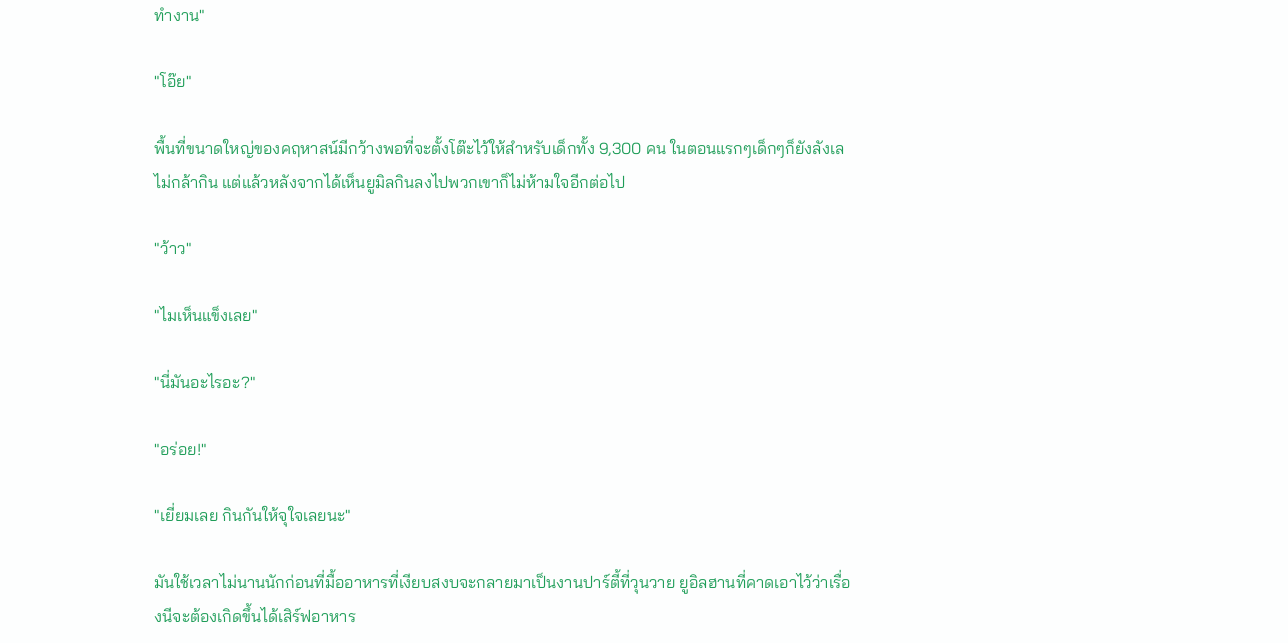ทำงาน"

"โอ๊ย"

พื้นที่ขนาดใหญ่ของคฤหาสน์มีกว้างพอที่จะตั้งโต๊ะไว้ให้สำหรับเด็กทั้ง 9,300 คน ในตอนแรกๆเด็กๆก็ยังลังเลไม่กล้ากิน แต่แล้วหลังจากได้เห็นยูมิลกินลงไปพวกเขาก็ไม่ห้ามใจอีกต่อไป

"ว้าว"

"ไมเห็นแข็งเลย"

"นี่มันอะไรอะ?"

"อร่อย!"

"เยี่ยมเลย กินกันให้จุใจเลยนะ"

มันใช้เวลาไม่นานนักก่อนที่มื้ออาหารที่เงียบสงบจะกลายมาเป็นงานปาร์ตี้ที่วุนวาย ยูอิลฮานที่คาดเอาไว้ว่าเรื่องนีจะต้องเกิดขึ้นได้เสิร์ฟอาหาร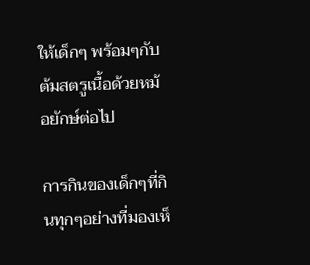ให้เด็กๆ พร้อมๆกับต้มสตรูเนื้อด้วยหม้อยักษ์ต่อไป

การกินของเด็กๆที่กินทุกๆอย่างที่มองเห็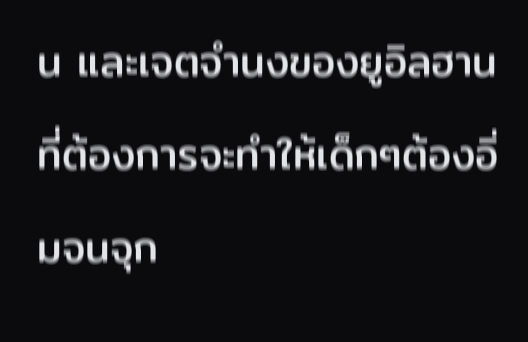น และเจตจำนงของยูอิลฮานที่ต้องการจะทำให้เด็กๆต้องอิ่มจนจุก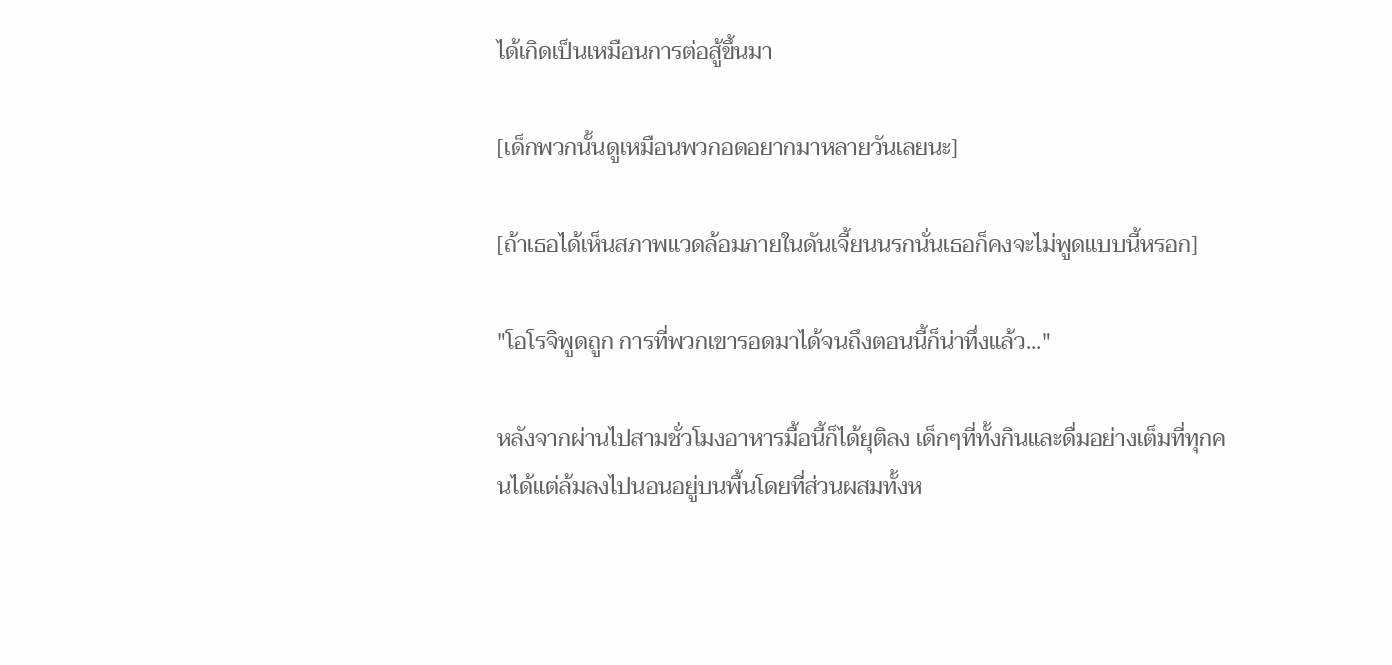ได้เกิดเป็นเหมือนการต่อสู้ขึ้นมา

[เด็กพวกนั้นดูเหมือนพวกอดอยากมาหลายวันเลยนะ]

[ถ้าเธอได้เห็นสภาพแวดล้อมภายในดันเจี้ยนนรกนั่นเธอก็คงจะไม่พูดแบบนี้หรอก]

"โอโรจิพูดถูก การที่พวกเขารอดมาได้จนถึงตอนนี้ก็น่าทึ่งแล้ว..."

หลังจากผ่านไปสามชั่วโมงอาหารมื้อนี้ก็ได้ยุติลง เด็กๆที่ทั้งกินและดื่มอย่างเต็มที่ทุกคนได้แต่ล้มลงไปนอนอยู่บนพื้นโดยที่ส่วนผสมทั้งห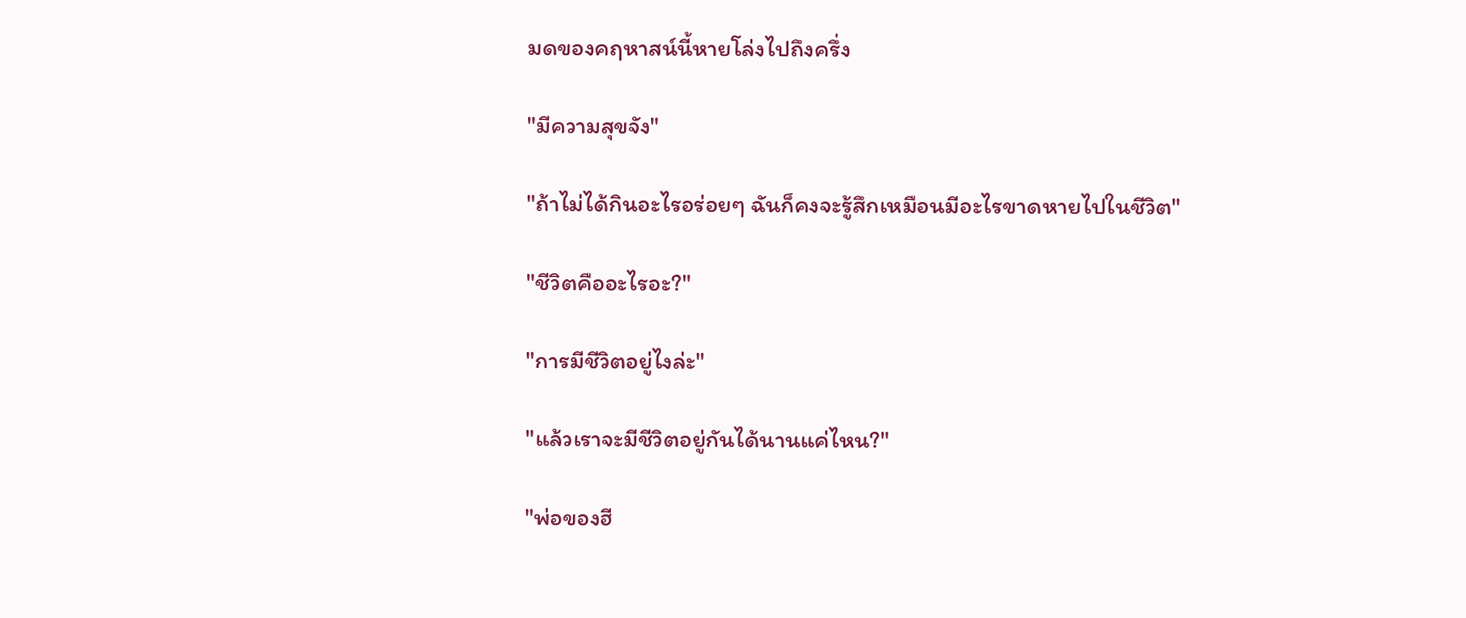มดของคฤหาสน์นี้หายโล่งไปถึงครึ่ง

"มีความสุขจัง"

"ถ้าไม่ได้กินอะไรอร่อยๆ ฉันก็คงจะรู้สึกเหมือนมีอะไรขาดหายไปในชีวิต"

"ชีวิตคืออะไรอะ?"

"การมีชีวิตอยู่ไงล่ะ"

"แล้วเราจะมีชีวิตอยู่กันได้นานแค่ไหน?"

"พ่อของฮี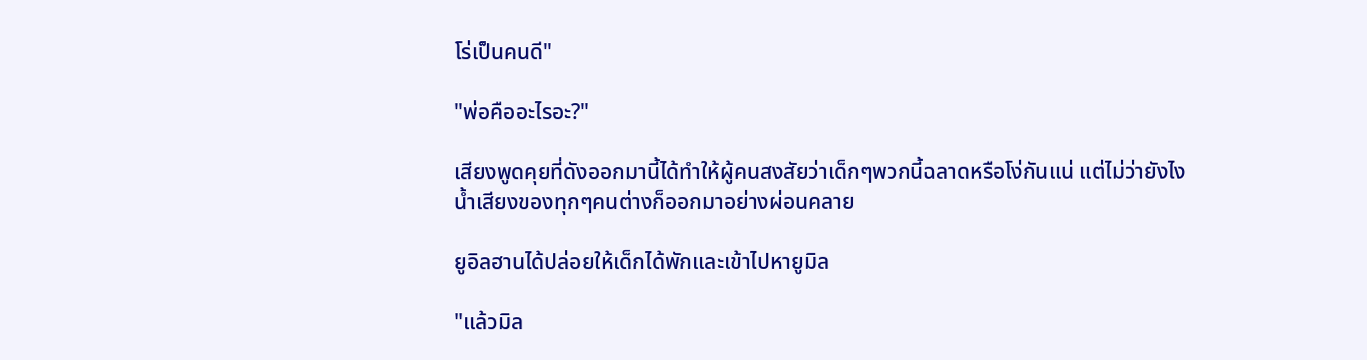โร่เป็นคนดี"

"พ่อคืออะไรอะ?"

เสียงพูดคุยที่ดังออกมานี้ได้ทำให้ผู้คนสงสัยว่าเด็กๆพวกนี้ฉลาดหรือโง่กันแน่ แต่ไม่ว่ายังไงน้ำเสียงของทุกๆคนต่างก็ออกมาอย่างผ่อนคลาย

ยูอิลฮานได้ปล่อยให้เด็กได้พักและเข้าไปหายูมิล

"แล้วมิล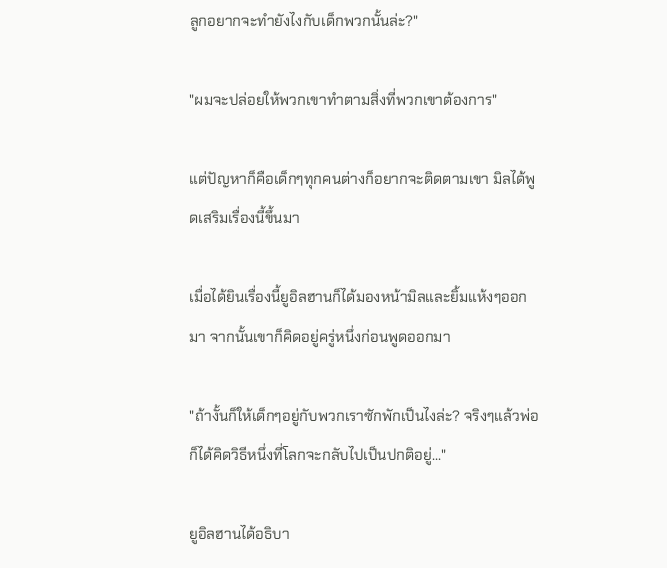ลูกอยากจะทำยังไงกับเด็กพวกนั้นล่ะ?"

"ผมจะปล่อยให้พวกเขาทำตามสิ่งที่พวกเขาต้องการ"

แต่ปัญหาก็คือเด็กๆทุกคนต่างก็อยากจะติดตามเขา มิลได้พูดเสริมเรื่องนี้ขึ้นมา

เมื่อได้ยินเรื่องนี้ยูอิลฮานก็ได้มองหน้ามิลและยิ้มแห้งๆออกมา จากนั้นเขาก็คิดอยู่ครู่หนึ่งก่อนพูดออกมา

"ถ้างั้นก็ให้เด็กๆอยู่กับพวกเราซักพักเป็นไงล่ะ? จริงๆแล้วพ่อก็ได้คิดวิธีหนึ่งที่โลกจะกลับไปเป็นปกติอยู่..."

ยูอิลฮานได้อธิบา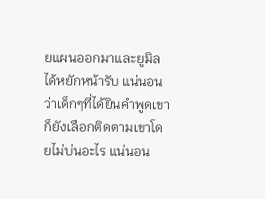ยแผนออกมาและยูมิลได้หยักหน้ารับ แน่นอนว่าเด็กๆที่ได้ยินคำพูดเขาก็ยังเลือกติดตามเขาโดยไม่บ่นอะไร แน่นอน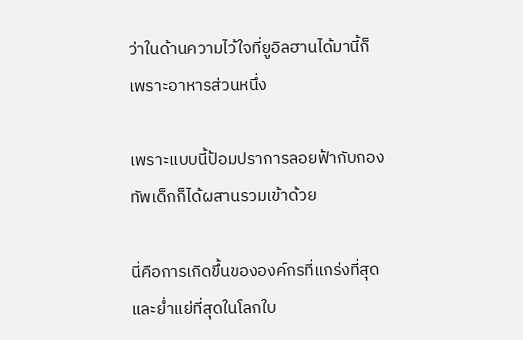ว่าในด้านความไว้ใจที่ยูอิลฮานได้มานี้ก็เพราะอาหารส่วนหนึ่ง

เพราะแบบนี้ป้อมปราการลอยฟ้ากับกองทัพเด็กก็ได้ผสานรวมเข้าด้วย

นี่คือการเกิดขึ้นขององค์กรที่แกร่งที่สุดและย่ำแย่ที่สุดในโลกใบ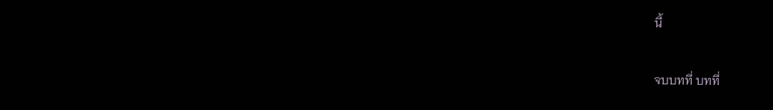นี้

จบบทที่ บทที่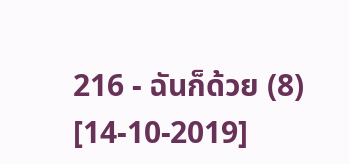216 - ฉันก็ด้วย (8) [14-10-2019]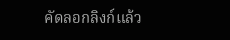คัดลอกลิงก์แล้ว